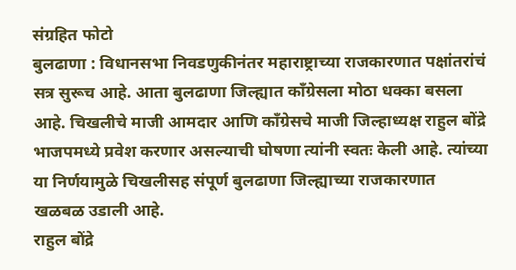संग्रहित फोटो
बुलढाणा : विधानसभा निवडणुकीनंतर महाराष्ट्राच्या राजकारणात पक्षांतरांचं सत्र सुरूच आहे. आता बुलढाणा जिल्ह्यात काँग्रेसला मोठा धक्का बसला आहे. चिखलीचे माजी आमदार आणि काँग्रेसचे माजी जिल्हाध्यक्ष राहुल बोंद्रे भाजपमध्ये प्रवेश करणार असल्याची घोषणा त्यांनी स्वतः केली आहे. त्यांच्या या निर्णयामुळे चिखलीसह संपूर्ण बुलढाणा जिल्ह्याच्या राजकारणात खळबळ उडाली आहे.
राहुल बोंद्रे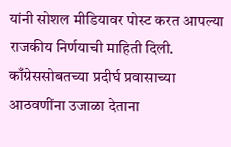यांनी सोशल मीडियावर पोस्ट करत आपल्या राजकीय निर्णयाची माहिती दिली. काँग्रेससोबतच्या प्रदीर्घ प्रवासाच्या आठवणींना उजाळा देताना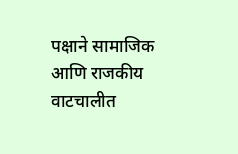पक्षाने सामाजिक आणि राजकीय वाटचालीत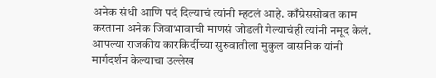अनेक संधी आणि पदं दिल्याचं त्यांनी म्हटलं आहे. काँग्रेससोबत काम करताना अनेक जिवाभावाची माणसं जोडली गेल्याचंही त्यांनी नमूद केलं.
आपल्या राजकीय कारकिर्दीच्या सुरुवातीला मुकुल वासनिक यांनी मार्गदर्शन केल्याचा उल्लेख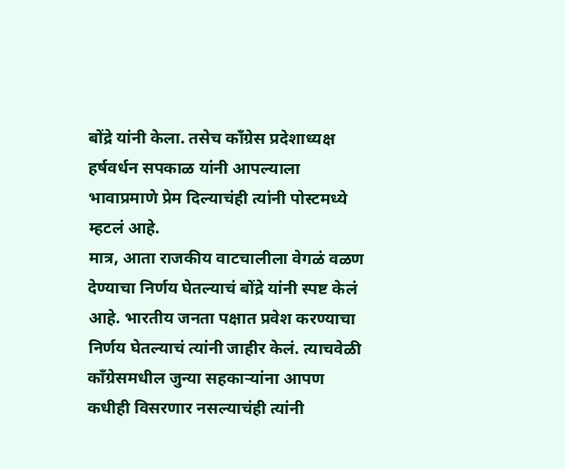बोंद्रे यांनी केला. तसेच काँग्रेस प्रदेशाध्यक्ष हर्षवर्धन सपकाळ यांनी आपल्याला भावाप्रमाणे प्रेम दिल्याचंही त्यांनी पोस्टमध्ये म्हटलं आहे.
मात्र, आता राजकीय वाटचालीला वेगळं वळण देण्याचा निर्णय घेतल्याचं बोंद्रे यांनी स्पष्ट केलं आहे. भारतीय जनता पक्षात प्रवेश करण्याचा निर्णय घेतल्याचं त्यांनी जाहीर केलं. त्याचवेळी काँग्रेसमधील जुन्या सहकाऱ्यांना आपण कधीही विसरणार नसल्याचंही त्यांनी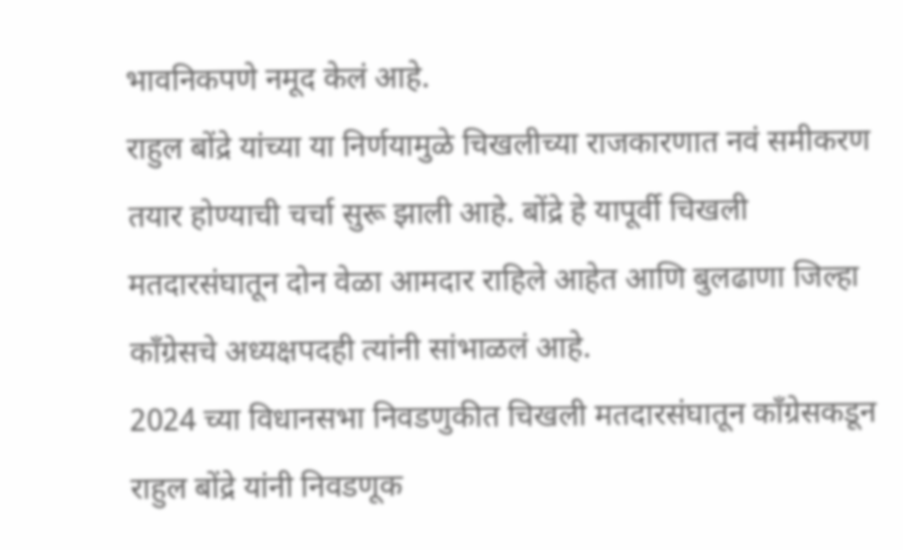भावनिकपणे नमूद केलं आहे.
राहुल बोंद्रे यांच्या या निर्णयामुळे चिखलीच्या राजकारणात नवं समीकरण तयार होण्याची चर्चा सुरू झाली आहे. बोंद्रे हे यापूर्वी चिखली मतदारसंघातून दोन वेळा आमदार राहिले आहेत आणि बुलढाणा जिल्हा काँग्रेसचे अध्यक्षपदही त्यांनी सांभाळलं आहे.
2024 च्या विधानसभा निवडणुकीत चिखली मतदारसंघातून काँग्रेसकडून राहुल बोंद्रे यांनी निवडणूक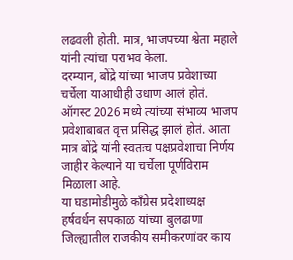लढवली होती. मात्र, भाजपच्या श्वेता महाले यांनी त्यांचा पराभव केला.
दरम्यान, बोंद्रे यांच्या भाजप प्रवेशाच्या चर्चेला याआधीही उधाण आलं होतं. ऑगस्ट 2026 मध्ये त्यांच्या संभाव्य भाजप प्रवेशाबाबत वृत्त प्रसिद्ध झालं होतं. आता मात्र बोंद्रे यांनी स्वतःच पक्षप्रवेशाचा निर्णय जाहीर केल्याने या चर्चेला पूर्णविराम मिळाला आहे.
या घडामोडीमुळे काँग्रेस प्रदेशाध्यक्ष हर्षवर्धन सपकाळ यांच्या बुलढाणा जिल्ह्यातील राजकीय समीकरणांवर काय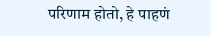परिणाम होतो, हे पाहणं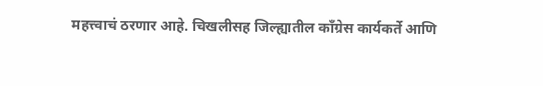महत्त्वाचं ठरणार आहे. चिखलीसह जिल्ह्यातील काँग्रेस कार्यकर्ते आणि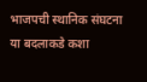भाजपची स्थानिक संघटना या बदलाकडे कशा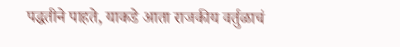पद्धतीने पाहते, याकडे आता राजकीय वर्तुळाचं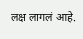लक्ष लागलं आहे.